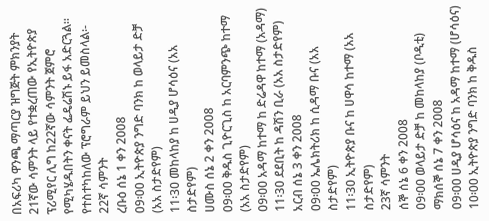በአፍሪካ ዋንጫ ማጣርያ ዝግጅት ምክንያት 21ኛው ሳምንት ላይ የተቋረጠው የኢትዮጵያ ፕሪሚየር ሊግ ከ22ኛው ሳምንት ጀምሮ የሚካሄዱበትን ቀናት ፌዴሬሽኑ ይፋ አድርጓል፡፡
የተስተካከለው ፕሮግራም ይህን ይመስላል፡-
22ኛ ሳምንት
ረቡዕ ሰኔ 1 ቀን 2008
09፡00 ኢትዮጵያ ንግድ ባንክ ከ ወላይታ ድቻ (አአ ስታድየም)
11፡30 መከላከያ ከ ሀዲያ ሆሳዕና (አአ ስታድየም)
ሀሙስ ሰኔ 2 ቀን 2008
09፡00 ቅዱስ ጊዮርጊስ ከ አርባምንጭ ከተማ (አአ ስታድየም)
09፡00 አዳማ ከተማ ከ ድሬዳዋ ከተማ (አዳማ)
11፡30 ደደቢት ከ ዳሽን ቢራ (አአ ስታድየም)
አርብ ሰኔ 3 ቀን 2008
09፡00 ኤሌክትሪክ ከ ሲዳማ ቡና (አአ ስታድየም)
11፡30 ኢትዮጵያ ቡና ከ ሀዋሳ ከተማ (አአ ስታድየም)
23ኛ ሳምንት
ሰኞ ሰኔ 6 ቀን 2008
09፡00 ወላይታ ድቻ ከ መከላከያ (ቦዲቲ)
ማክሰኞ ሰኔ 7 ቀን 2008
09፡00 ሀዲያ ሆሳዕና ከ አዳማ ከተማ (ሆሳዕና)
10፡00 ኢትዮጵያ ንግድ ባንክ ከ ቅዱስ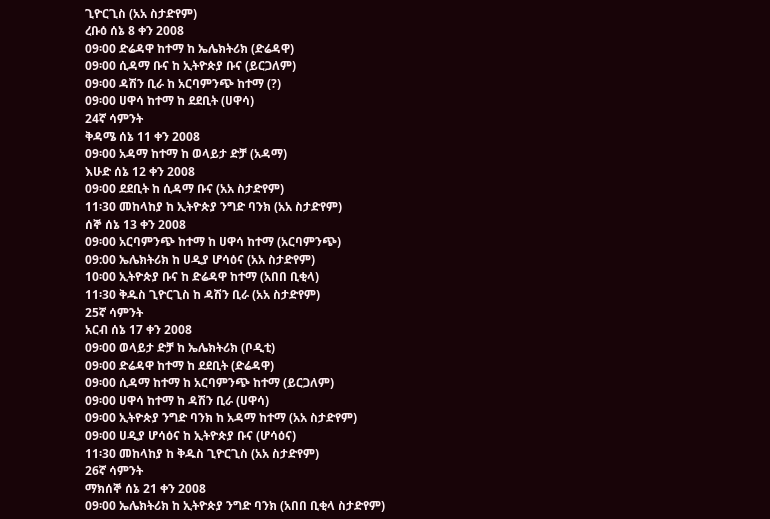ጊዮርጊስ (አአ ስታድየም)
ረቡዕ ሰኔ 8 ቀን 2008
09፡00 ድሬዳዋ ከተማ ከ ኤሌክትሪክ (ድሬዳዋ)
09፡00 ሲዳማ ቡና ከ ኢትዮጵያ ቡና (ይርጋለም)
09፡00 ዳሽን ቢራ ከ አርባምንጭ ከተማ (?)
09፡00 ሀዋሳ ከተማ ከ ደደቢት (ሀዋሳ)
24ኛ ሳምንት
ቅዳሜ ሰኔ 11 ቀን 2008
09፡00 አዳማ ከተማ ከ ወላይታ ድቻ (አዳማ)
እሁድ ሰኔ 12 ቀን 2008
09፡00 ደደቢት ከ ሲዳማ ቡና (አአ ስታድየም)
11፡30 መከላከያ ከ ኢትዮጵያ ንግድ ባንክ (አአ ስታድየም)
ሰኞ ሰኔ 13 ቀን 2008
09፡00 አርባምንጭ ከተማ ከ ሀዋሳ ከተማ (አርባምንጭ)
09:00 ኤሌክትሪክ ከ ሀዲያ ሆሳዕና (አአ ስታድየም)
10፡00 ኢትዮጵያ ቡና ከ ድሬዳዋ ከተማ (አበበ ቢቂላ)
11፡30 ቅዱስ ጊዮርጊስ ከ ዳሽን ቢራ (አአ ስታድየም)
25ኛ ሳምንት
አርብ ሰኔ 17 ቀን 2008
09፡00 ወላይታ ድቻ ከ ኤሌክትሪክ (ቦዲቲ)
09፡00 ድሬዳዋ ከተማ ከ ደደቢት (ድሬዳዋ)
09፡00 ሲዳማ ከተማ ከ አርባምንጭ ከተማ (ይርጋለም)
09፡00 ሀዋሳ ከተማ ከ ዳሽን ቢራ (ሀዋሳ)
09፡00 ኢትዮጵያ ንግድ ባንክ ከ አዳማ ከተማ (አአ ስታድየም)
09፡00 ሀዲያ ሆሳዕና ከ ኢትዮጵያ ቡና (ሆሳዕና)
11፡30 መከላከያ ከ ቅዱስ ጊዮርጊስ (አአ ስታድየም)
26ኛ ሳምንት
ማክሰኞ ሰኔ 21 ቀን 2008
09፡00 ኤሌክትሪክ ከ ኢትዮጵያ ንግድ ባንክ (አበበ ቢቂላ ስታድየም)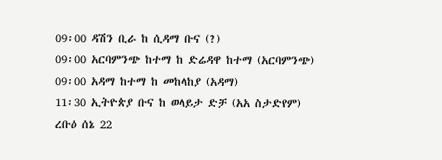09፡00 ዳሽን ቢራ ከ ሲዳማ ቡና (?)
09፡00 አርባምንጭ ከተማ ከ ድሬዳዋ ከተማ (አርባምንጭ)
09፡00 አዳማ ከተማ ከ መከላከያ (አዳማ)
11፡30 ኢትዮጵያ ቡና ከ ወላይታ ድቻ (አአ ስታድየም)
ረቡዕ ሰኔ 22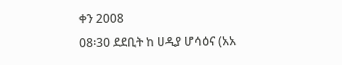ቀን 2008
08፡30 ደደቢት ከ ሀዲያ ሆሳዕና (አአ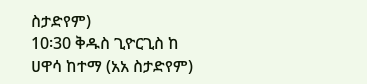ስታድየም)
10፡30 ቅዱስ ጊዮርጊስ ከ ሀዋሳ ከተማ (አአ ስታድየም)